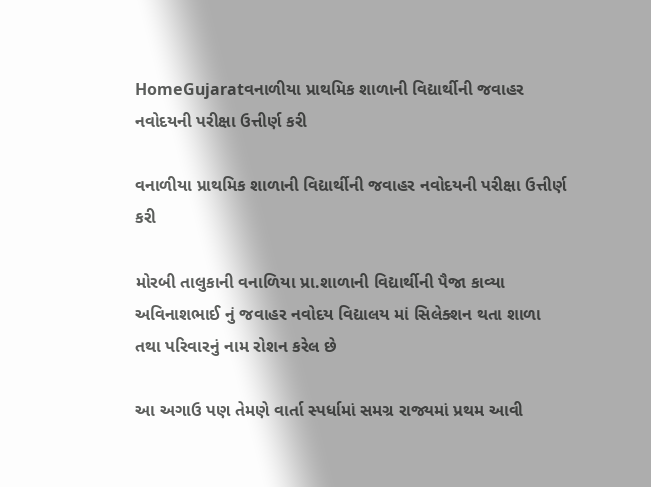HomeGujaratવનાળીયા પ્રાથમિક શાળાની વિદ્યાર્થીની જવાહર નવોદયની પરીક્ષા ઉત્તીર્ણ કરી

વનાળીયા પ્રાથમિક શાળાની વિદ્યાર્થીની જવાહર નવોદયની પરીક્ષા ઉત્તીર્ણ કરી

મોરબી તાલુકાની વનાળિયા પ્રા.શાળાની વિદ્યાર્થીની પૈજા કાવ્યા અવિનાશભાઈ નું જવાહર નવોદય વિદ્યાલય માં સિલેક્શન થતા શાળા તથા પરિવારનું નામ રોશન કરેલ છે

આ અગાઉ પણ તેમણે વાર્તા સ્પર્ધામાં સમગ્ર રાજ્યમાં પ્રથમ આવી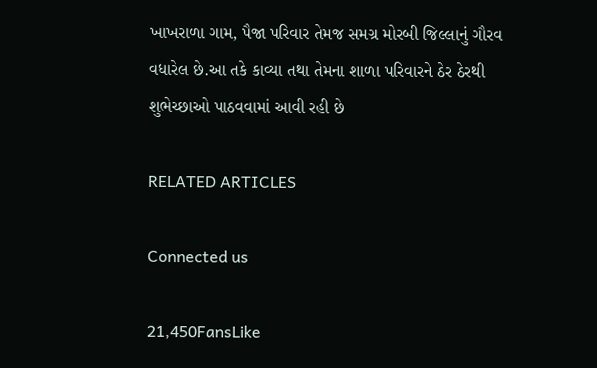ખાખરાળા ગામ, પૈજા પરિવાર તેમજ સમગ્ર મોરબી જિલ્લાનું ગૌરવ વધારેલ છે.આ તકે કાવ્યા તથા તેમના શાળા પરિવારને ઠેર ઠેરથી શુભેચ્છાઓ પાઠવવામાં આવી રહી છે

RELATED ARTICLES

Connected us

21,450FansLike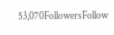53,070FollowersFollow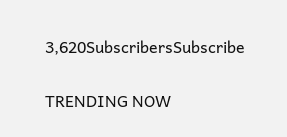3,620SubscribersSubscribe

TRENDING NOW